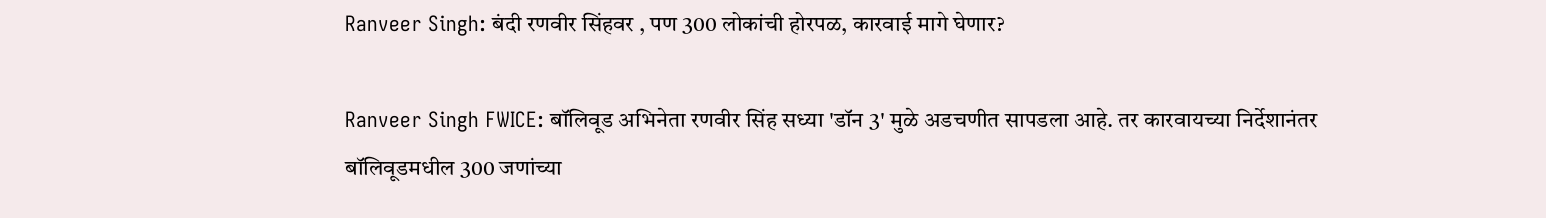Ranveer Singh: बंदी रणवीर सिंहवर , पण 300 लोकांची होरपळ, कारवाई मागे घेणार?

Ranveer Singh FWICE: बॉलिवूड अभिनेता रणवीर सिंह सध्या 'डॉन 3' मुळे अडचणीत सापडला आहे. तर कारवायच्या निर्देशानंतर बॉलिवूडमधील 300 जणांच्या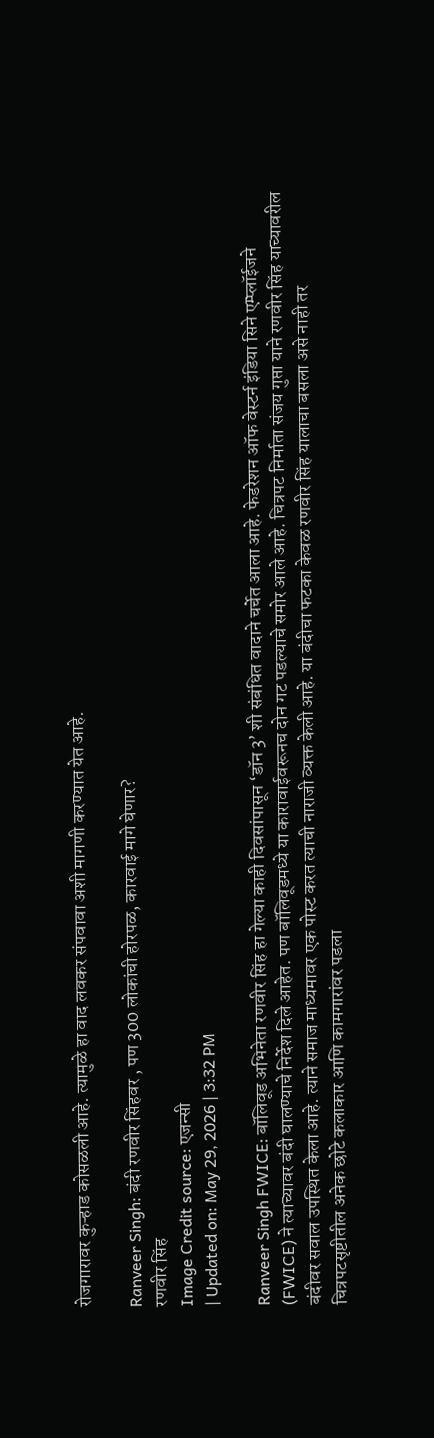रोजगारावर कुऱ्हाड कोसळली आहे. त्यामुळे हा वाद लवकर संपवावा अशी मागणी करण्यात येत आहे.

Ranveer Singh: बंदी रणवीर सिंहवर , पण 300 लोकांची होरपळ, कारवाई मागे घेणार?
रणवीर सिंह
Image Credit source: एजन्सी
| Updated on: May 29, 2026 | 3:32 PM

Ranveer Singh FWICE: बॉलिवूड अभिनेता रणवीर सिंह हा गेल्या काही दिवसांपासून ‘डॉन 3’ शी संबंधित वादाने चर्चेत आला आहे. फेडरेशन ऑफ वेस्टर्न इंडिया सिने एम्प्लॉईजने (FWICE) ने त्याच्यावर बंदी घालण्याचे निर्देश दिले आहेत. पण बॉलिवूडमध्ये या कारावाईवरूनच दोन गट पडल्याचे समोर आले आहे. चित्रपट निर्माता संजय गुप्ता याने रणवीर सिंह याच्यावरील बंदीवर सवाल उपस्थित केला आहे. त्याने समाज माध्यमावर एक पोस्ट करत त्याची नाराजी व्यक्त केली आहे. या बंदीचा फटका केवळ रणवीर सिंह यालाचा बसला असे नाही तर चित्रपटसृष्टीतील अनेक छोटे कलाकार आणि कामगारांवर पडला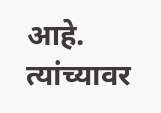आहे. त्यांच्यावर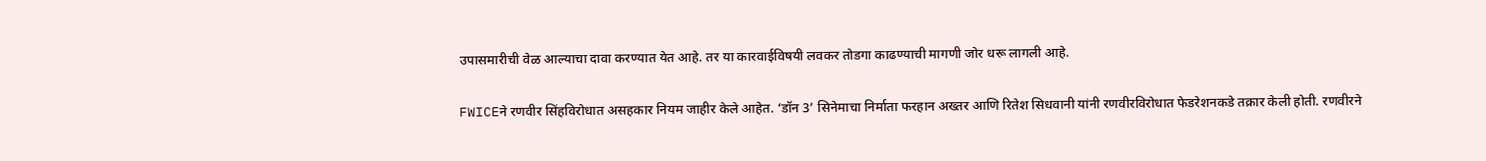उपासमारीची वेळ आल्याचा दावा करण्यात येत आहे. तर या कारवाईविषयी लवकर तोडगा काढण्याची मागणी जोर धरू लागली आहे.

FWICEने रणवीर सिंहविरोधात असहकार नियम जाहीर केले आहेत. ‘डॉन 3’ सिनेमाचा निर्माता फरहान अख्तर आणि रितेश सिधवानी यांनी रणवीरविरोधात फेडरेशनकडे तक्रार केली होती. रणवीरने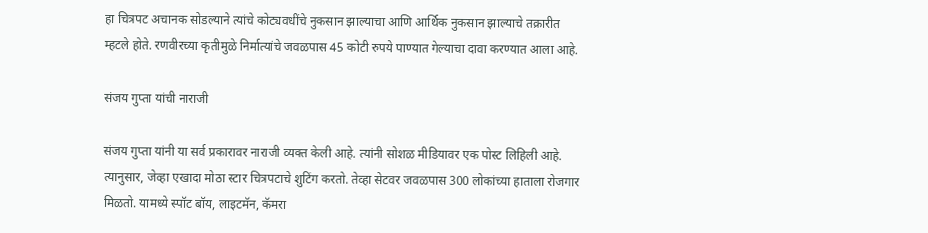हा चित्रपट अचानक सोडल्याने त्यांचे कोट्यवधींचे नुकसान झाल्याचा आणि आर्थिक नुकसान झाल्याचे तक्रारीत म्हटले होते. रणवीरच्या कृतीमुळे निर्मात्यांचे जवळपास 45 कोटी रुपये पाण्यात गेल्याचा दावा करण्यात आला आहे.

संजय गुप्ता यांची नाराजी

संजय गुप्ता यांनी या सर्व प्रकारावर नाराजी व्यक्त केली आहे. त्यांनी सोशळ मीडियावर एक पोस्ट लिहिली आहे. त्यानुसार, जेव्हा एखादा मोठा स्टार चित्रपटाचे शुटिंग करतो. तेव्हा सेटवर जवळपास 300 लोकांच्या हाताला रोजगार मिळतो. यामध्ये स्पॉट बॉय, लाइटमॅन, कॅमरा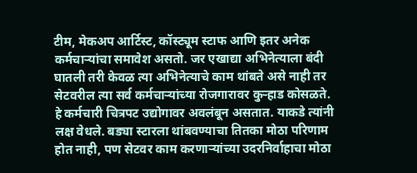टीम, मेकअप आर्टिस्ट, कॉस्ट्यूम स्टाफ आणि इतर अनेक कर्मचाऱ्यांचा समावेश असतो. जर एखाद्या अभिनेत्याला बंदी घातली तरी केवळ त्या अभिनेत्याचे काम थांबते असे नाही तर सेटवरील त्या सर्व कर्मचाऱ्यांच्या रोजगारावर कुऱ्हाड कोसळते. हे कर्मचारी चित्रपट उद्योगावर अवलंबून असतात. याकडे त्यांनी लक्ष वेधले. बड्या स्टारला थांबवण्याचा तितका मोठा परिणाम होत नाही, पण सेटवर काम करणाऱ्यांच्या उदरनिर्वाहाचा मोठा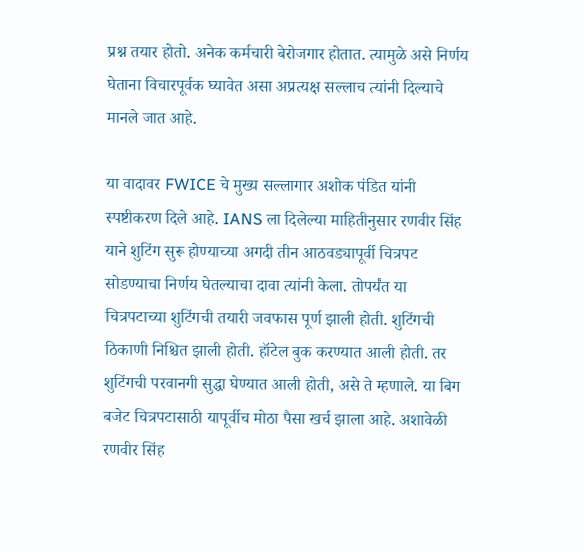प्रश्न तयार होतो. अनेक कर्मचारी बेरोजगार होतात. त्यामुळे असे निर्णय घेताना विचारपूर्वक घ्यावेत असा अप्रत्यक्ष सल्लाच त्यांनी दिल्याचे मानले जात आहे.

या वादावर FWICE चे मुख्य सल्लागार अशोक पंडित यांनी स्पष्टीकरण दिले आहे. IANS ला दिलेल्या माहितीनुसार रणवीर सिंह याने शुटिंग सुरू होण्याच्या अगदी तीन आठवड्यापूर्वी चित्रपट सोडण्याचा निर्णय घेतल्याचा दावा त्यांनी केला. तोपर्यंत या चित्रपटाच्या शुटिंगची तयारी जवफास पूर्ण झाली होती. शुटिंगची ठिकाणी निश्चित झाली होती. हॉटेल बुक करण्यात आली होती. तर शुटिंगची परवानगी सुद्धा घेण्यात आली होती, असे ते म्हणाले. या बिग बजेट चित्रपटासाठी यापूर्वीच मोठा पैसा खर्च झाला आहे. अशावेळी रणवीर सिंह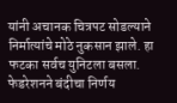यांनी अचानक चित्रपट सोडल्याने निर्मात्यांचे मोठे नुकसान झाले. हा फटका सर्वच युनिटला बसला. फेडरेशनने बंदीचा निर्णय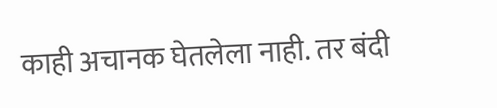काही अचानक घेतलेला नाही. तर बंदी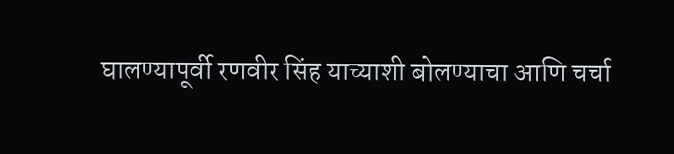घालण्यापूर्वी रणवीर सिंह याच्याशी बोलण्याचा आणि चर्चा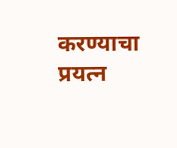करण्याचा प्रयत्न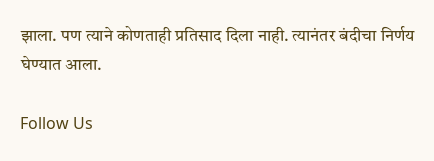झाला. पण त्याने कोणताही प्रतिसाद दिला नाही. त्यानंतर बंदीचा निर्णय घेण्यात आला.

Follow Us